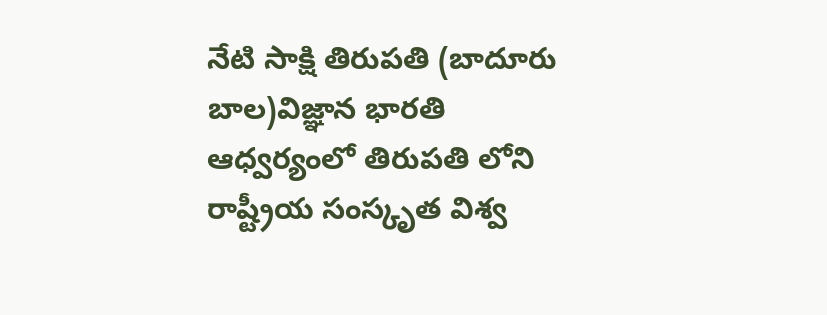నేటి సాక్షి తిరుపతి (బాదూరు బాల)విజ్ఞాన భారతి ఆధ్వర్యంలో తిరుపతి లోని రాష్ట్రీయ సంస్కృత విశ్వ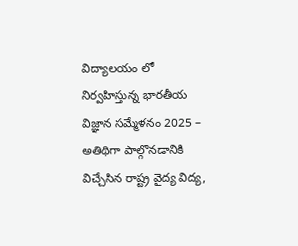విద్యాలయం లో నిర్వహిస్తున్న భారతీయ విజ్ఞాన సమ్మేళనం 2025 – అతిథిగా పాల్గొనడానికి విచ్చేసిన రాష్ట్ర వైద్య విద్య,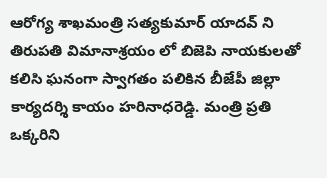ఆరోగ్య శాఖమంత్రి సత్యకుమార్ యాదవ్ ని తిరుపతి విమానాశ్రయం లో బిజెపి నాయకులతో కలిసి ఘనంగా స్వాగతం పలికిన బీజేపీ జిల్లా కార్యదర్శి కాయం హరినాధరెడ్డి. మంత్రి ప్రతి ఒక్కరిని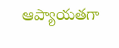ఆప్యాయతగా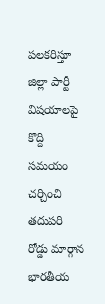పలకరిస్తూ జిల్లా పార్టీ విషయాలపై కొద్ది సమయం చర్చించి తదుపరి రోడ్డు మార్గాన భారతీయ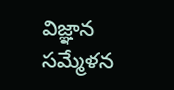విజ్ఞాన సమ్మేళన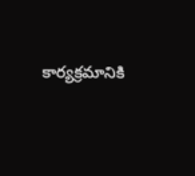కార్యక్రమానికి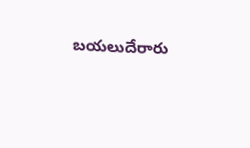బయలుదేరారు